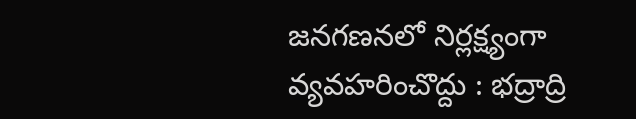జనగణనలో నిర్లక్ష్యంగా వ్యవహరించొద్దు : భద్రాద్రి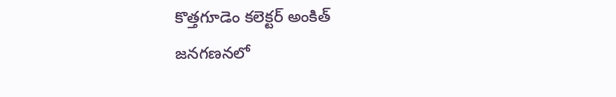కొత్తగూడెం కలెక్టర్ అంకిత్
జనగణనలో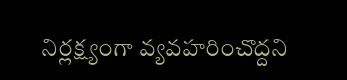నిర్లక్ష్యంగా వ్యవహరించొద్దని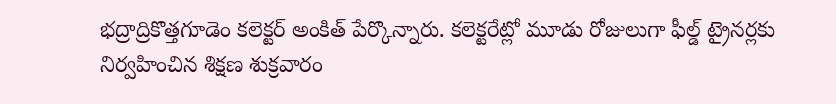భద్రాద్రికొత్తగూడెం కలెక్టర్ అంకిత్ పేర్కొన్నారు. కలెక్టరేట్లో మూడు రోజులుగా ఫీల్డ్ ట్రైనర్లకు నిర్వహించిన శిక్షణ శుక్రవారం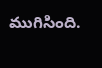ముగిసింది.